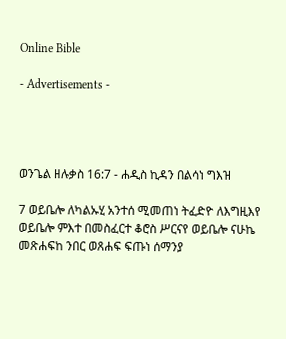Online Bible

- Advertisements -




ወንጌል ዘሉቃስ 16:7 - ሐዲስ ኪዳን በልሳነ ግእዝ

7 ወይቤሎ ለካልኡሂ አንተሰ ሚመጠነ ትፈድዮ ለእግዚእየ ወይቤሎ ምእተ በመስፈርተ ቆሮስ ሥርናየ ወይቤሎ ናሁኬ መጽሐፍከ ንበር ወጸሐፍ ፍጡነ ሰማንያ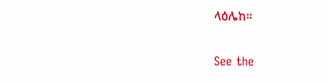ላዕሌከ።

See the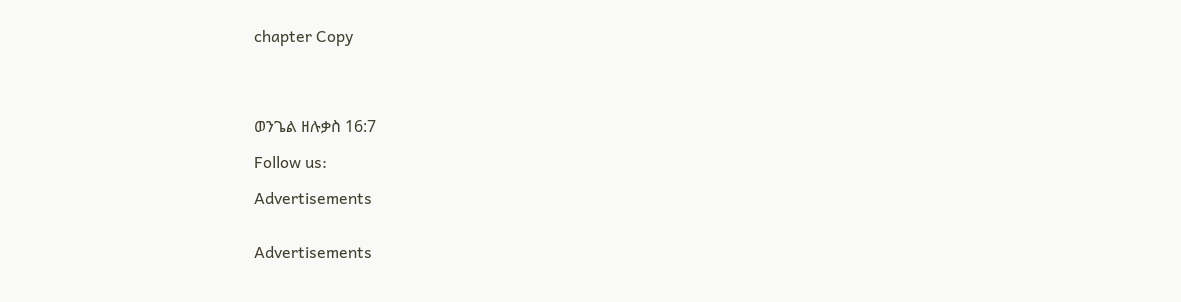chapter Copy




ወንጌል ዘሉቃስ 16:7

Follow us:

Advertisements


Advertisements